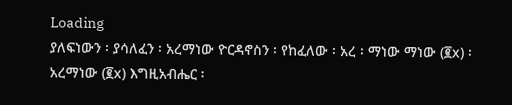Loading
ያለፍነውን ፡ ያሳለፈን ፡ አረማነው ዮርዳኖስን ፡ የከፈለው ፡ አረ ፡ ማነው ማነው (፪x) ፡ አረማነው (፪x) እግዚአብሔር ፡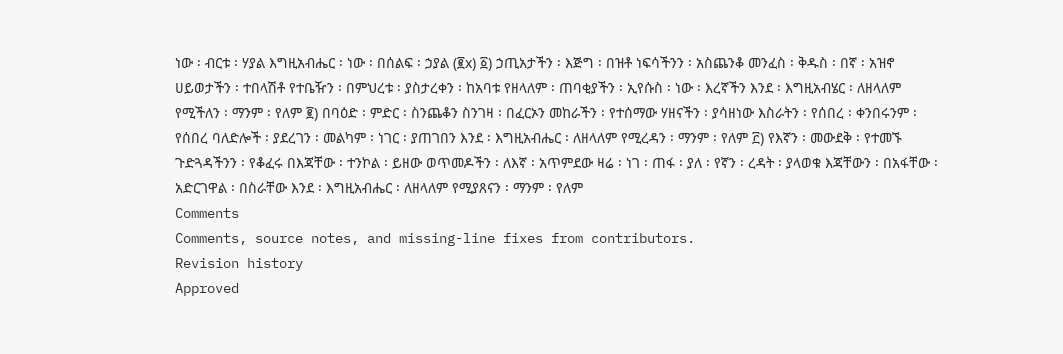ነው ፡ ብርቱ ፡ ሃያል እግዚአብሔር ፡ ነው ፡ በሰልፍ ፡ ኃያል (፪x) ፩) ኃጢአታችን ፡ እጅግ ፡ በዝቶ ነፍሳችንን ፡ አስጨንቆ መንፈስ ፡ ቅዱስ ፡ በኛ ፡ አዝኖ ሀይወታችን ፡ ተበላሽቶ የተቤዥን ፡ በምህረቱ ፡ ያስታረቀን ፡ ከአባቱ የዘላለም ፡ ጠባቂያችን ፡ ኢየሱስ ፡ ነው ፡ እረኛችን እንደ ፡ እግዚአብሄር ፡ ለዘላለም የሚችለን ፡ ማንም ፡ የለም ፪) በባዕድ ፡ ምድር ፡ ስንጨቆን ስንገዛ ፡ በፈርኦን መከራችን ፡ የተሰማው ሃዘናችን ፡ ያሳዘነው እስራትን ፡ የሰበረ ፡ ቀንበሩንም ፡ የሰበረ ባለድሎች ፡ ያደረገን ፡ መልካም ፡ ነገር ፡ ያጠገበን እንደ ፡ እግዚአብሔር ፡ ለዘላለም የሚረዳን ፡ ማንም ፡ የለም ፫) የእኛን ፡ መውደቅ ፡ የተመኙ ጉድጓዳችንን ፡ የቆፈሩ በእጃቸው ፡ ተንኮል ፡ ይዘው ወጥመዶችን ፡ ለእኛ ፡ አጥምደው ዛሬ ፡ ነገ ፡ ጠፋ ፡ ያለ ፡ የኛን ፡ ረዳት ፡ ያላወቁ እጃቸውን ፡ በአፋቸው ፡ አድርገዋል ፡ በስራቸው እንደ ፡ እግዚአብሔር ፡ ለዘላለም የሚያጸናን ፡ ማንም ፡ የለም
Comments
Comments, source notes, and missing-line fixes from contributors.
Revision history
Approved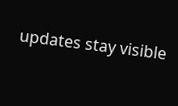updates stay visible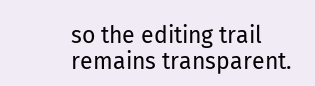so the editing trail remains transparent.